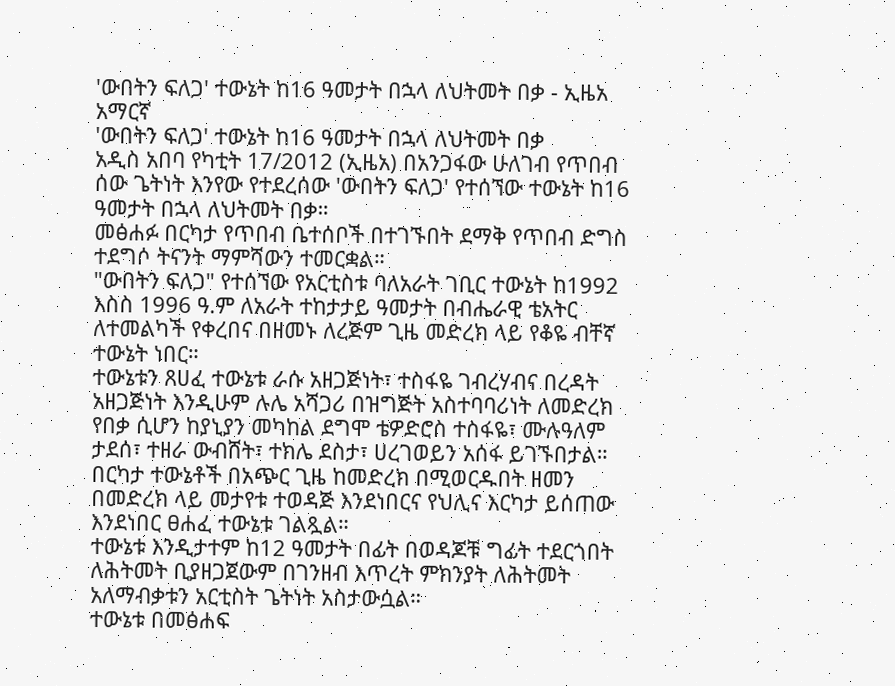'ውበትን ፍለጋ' ተውኔት ከ16 ዓመታት በኋላ ለህትመት በቃ - ኢዜአ አማርኛ
'ውበትን ፍለጋ' ተውኔት ከ16 ዓመታት በኋላ ለህትመት በቃ
አዲስ አበባ የካቲት 17/2012 (ኢዜአ) በአንጋፋው ሁለገብ የጥበብ ሰው ጌትነት እንየው የተደረሰው 'ውበትን ፍለጋ' የተሰኘው ተውኔት ከ16 ዓመታት በኋላ ለህትመት በቃ።
መፅሐፉ በርካታ የጥበብ ቤተሰቦች በተገኙበት ደማቅ የጥበብ ድግስ ተደግሶ ትናንት ማምሻውን ተመርቋል።
"ውበትን ፍለጋ" የተሰኘው የአርቲስቱ ባለአራት ገቢር ተውኔት ከ1992 እስስ 1996 ዓ.ም ለአራት ተከታታይ ዓመታት በብሔራዊ ቴአትር ለተመልካች የቀረበና በዘመኑ ለረጅም ጊዜ መድረክ ላይ የቆዬ ብቸኛ ተውኔት ነበር።
ተውኔቱን ጸሀፈ ተውኔቱ ራሱ አዘጋጅነት፣ ተስፋዬ ገብረሃብና በረዳት አዘጋጅነት እንዲሁም ሉሌ አሻጋሪ በዝግጅት አስተባባሪነት ለመድረክ የበቃ ሲሆን ከያኒያን መካከል ደግሞ ቴዎድሮስ ተስፋዬ፣ ሙሉዓለም ታደሰ፣ ተዘራ ውብሸት፣ ተክሌ ደስታ፣ ሀረገወይን አሰፋ ይገኙበታል።
በርካታ ተውኔቶች በአጭር ጊዜ ከመድረክ በሚወርዱበት ዘመን በመድረክ ላይ መታየቱ ተወዳጅ እንደነበርና የህሊና እርካታ ይሰጠው እንደነበር ፀሐፈ ተውኔቱ ገልጿል።
ተውኔቱ እንዲታተም ከ12 ዓመታት በፊት በወዳጆቹ ግፊት ተደርጎበት ለሕትመት ቢያዘጋጀውም በገንዘብ እጥረት ምክንያት ለሕትመት አለማብቃቱን አርቲስት ጌትነት አስታውሷል።
ተውኔቱ በመፅሐፍ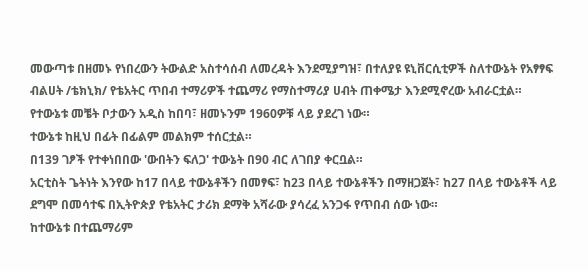መውጣቱ በዘመኑ የነበረውን ትውልድ አስተሳሰብ ለመረዳት እንደሚያግዝ፣ በተለያዩ ዩኒቨርሲቲዎች ስለተውኔት የአፃፃፍ ብልሀት /ቴክኒክ/ የቴአትር ጥበብ ተማሪዎች ተጨማሪ የማስተማሪያ ሀብት ጠቀሜታ እንደሚኖረው አብራርቷል።
የተውኔቱ መቼት ቦታውን አዲስ ከበባ፣ ዘመኑንም 1960ዎቹ ላይ ያደረገ ነው።
ተውኔቱ ከዚህ በፊት በፊልም መልክም ተሰርቷል።
በ139 ገፆች የተቀነበበው 'ውበትን ፍለጋ' ተውኔት በ90 ብር ለገበያ ቀርቧል።
አርቲስት ጌትነት እንየው ከ17 በላይ ተውኔቶችን በመፃፍ፣ ከ23 በላይ ተውኔቶችን በማዘጋጀት፣ ከ27 በላይ ተውኔቶች ላይ ደግሞ በመሳተፍ በኢትዮጵያ የቴአትር ታሪክ ደማቅ አሻራው ያሳረፈ አንጋፋ የጥበብ ሰው ነው።
ከተውኔቱ በተጨማሪም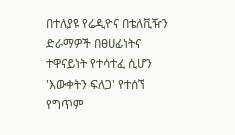በተለያዩ የሬዲዮና በቴለቪዥን ድራማዎች በፀሀፊነትና ተዋናይነት የተሳተፈ ሲሆን 'እውቀትን ፍለጋ' የተሰኘ የግጥም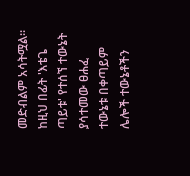መድብልም አሳትሟል።
ከዚህ በፊት 'እቴጌ ጣይቱ' የተሰኘ ተውኔት ያሳተመው ፀሐፈ ተውኔቱ በቀጣይም ሌሎች ተውኔቶችን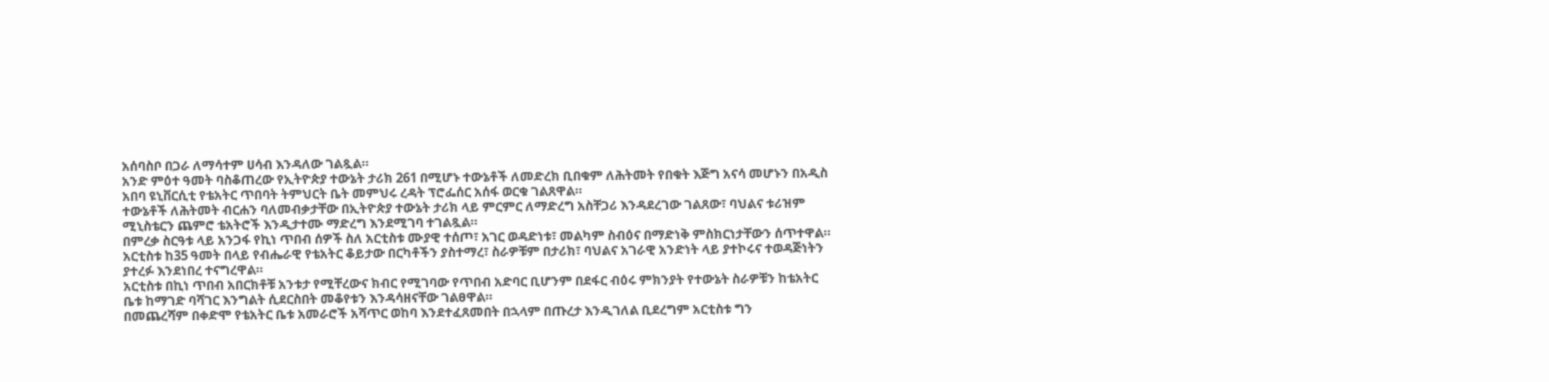አሰባስቦ በጋራ ለማሳተም ሀሳብ እንዳለው ገልጿል።
አንድ ምዕተ ዓመት ባስቆጠረው የኢትዮጵያ ተውኔት ታሪክ 261 በሚሆኑ ተውኔቶች ለመድረክ ቢበቁም ለሕትመት የበቁት እጅግ አናሳ መሆኑን በአዲስ አበባ ዩኒቨርሲቲ የቴአትር ጥበባት ትምህርት ቤት መምህሩ ረዳት ፕሮፌሰር አሰፋ ወርቁ ገልጸዋል።
ተውኔቶች ለሕትመት ብርሐን ባለመብቃታቸው በኢትዮጵያ ተውኔት ታሪክ ላይ ምርምር ለማድረግ አስቸጋሪ እንዳደረገው ገልጸው፣ ባህልና ቱሪዝም ሚኒስቴርን ጨምሮ ቴአትሮች እንዲታተሙ ማድረግ እንደሚገባ ተገልጿል።
በምረቃ ስርዓቱ ላይ አንጋፋ የኪነ ጥበብ ሰዎች ስለ አርቲስቱ ሙያዊ ተሰጦ፣ አገር ወዳድነቱ፣ መልካም ስብዕና በማድነቅ ምስክርነታቸውን ሰጥተዋል።
አርቲስቱ ከ35 ዓመት በላይ የብሔራዊ የቴአትር ቆይታው በርካቶችን ያስተማረ፣ ስራዎቹም በታሪክ፣ ባህልና አገራዊ አንድነት ላይ ያተኮሩና ተወዳጅነትን ያተረፉ እንደነበረ ተናግረዋል።
አርቲስቱ በኪነ ጥበብ አበርክቶቹ አንቱታ የሚቸረውና ክብር የሚገባው የጥበብ አድባር ቢሆንም በደፋር ብዕሩ ምክንያት የተውኔት ስራዎቹን ከቴአትር ቤቱ ከማገድ ባሻገር እንግልት ሲደርስበት መቆየቱን እንዳሳዘናቸው ገልፀዋል።
በመጨረሻም በቀድሞ የቴአትር ቤቱ አመራሮች አሻጥር ወከባ እንደተፈጸመበት በኋላም በጡረታ እንዲገለል ቢደረግም አርቲስቱ ግን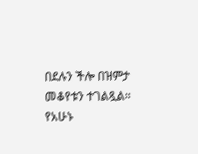በደሉን ችሎ በዝምታ መቆየቱን ተገልጿል።
የአሁኑ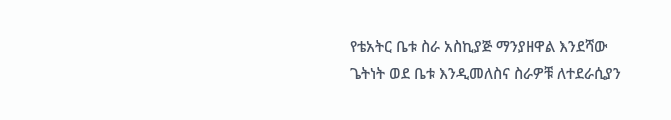የቴአትር ቤቱ ስራ አስኪያጅ ማንያዘዋል እንደሻው ጌትነት ወደ ቤቱ እንዲመለስና ስራዎቹ ለተደራሲያን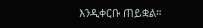እንዲቀርቡ ጠይቋል።